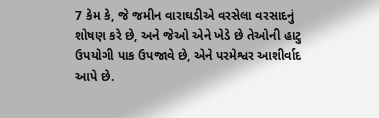7 કેમ કે, જે જમીન વારાઘડીએ વરસેલા વરસાદનું શોષણ કરે છે, અને જેઓ એને ખેડે છે તેઓની હાટુ ઉપયોગી પાક ઉપજાવે છે, એને પરમેશ્વર આશીર્વાદ આપે છે.